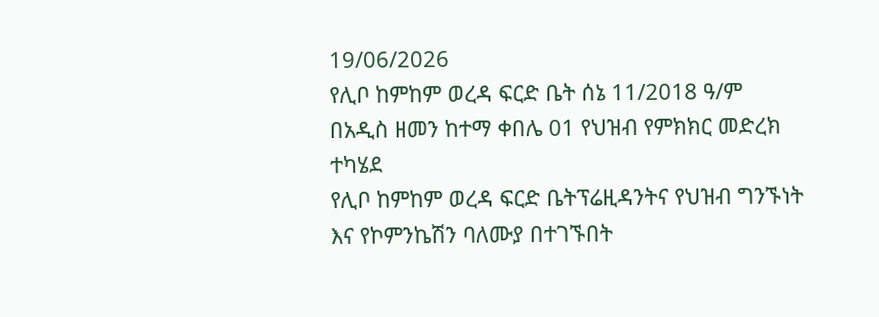19/06/2026
የሊቦ ከምከም ወረዳ ፍርድ ቤት ሰኔ 11/2018 ዓ/ም
በአዲስ ዘመን ከተማ ቀበሌ 01 የህዝብ የምክክር መድረክ ተካሄደ
የሊቦ ከምከም ወረዳ ፍርድ ቤትፕሬዚዳንትና የህዝብ ግንኙነት እና የኮምንኬሽን ባለሙያ በተገኙበት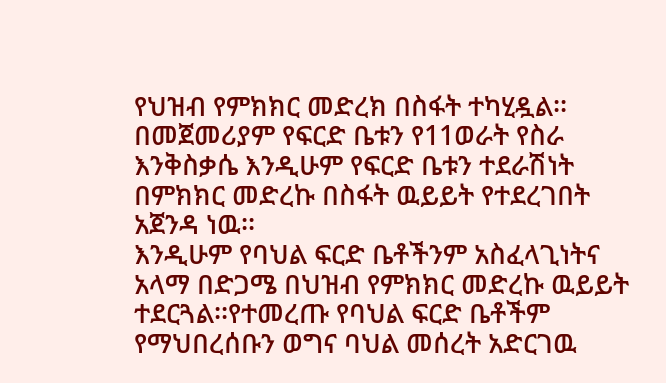የህዝብ የምክክር መድረክ በስፋት ተካሂዷል፡፡በመጀመሪያም የፍርድ ቤቱን የ11ወራት የስራ እንቅስቃሴ እንዲሁም የፍርድ ቤቱን ተደራሽነት በምክክር መድረኩ በስፋት ዉይይት የተደረገበት አጀንዳ ነዉ፡፡
እንዲሁም የባህል ፍርድ ቤቶችንም አስፈላጊነትና አላማ በድጋሜ በህዝብ የምክክር መድረኩ ዉይይት ተደርጓል፡፡የተመረጡ የባህል ፍርድ ቤቶችም የማህበረሰቡን ወግና ባህል መሰረት አድርገዉ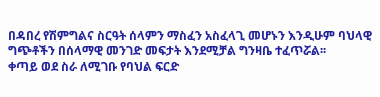በዳበረ የሽምግልና ስርዓት ሰላምን ማስፈን አስፈላጊ መሆኑን እንዲሁም ባህላዊ ግጭቶችን በሰላማዊ መንገድ መፍታት እንደሚቻል ግንዛቤ ተፈጥሯል፡፡
ቀጣይ ወደ ስራ ለሚገቡ የባህል ፍርድ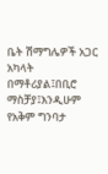ቤት ሽማግሌዎች አጋር አካላት በማቶሪያል፤በቢሮ ማስቻያ፤እንዲሁም የአቅም ግንባታ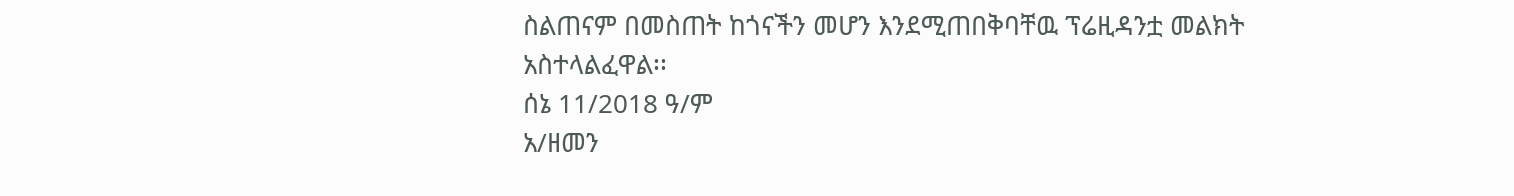ስልጠናም በመስጠት ከጎናችን መሆን እንደሚጠበቅባቸዉ ፕሬዚዳንቷ መልክት አስተላልፈዋል፡፡
ሰኔ 11/2018 ዓ/ም
አ/ዘመን